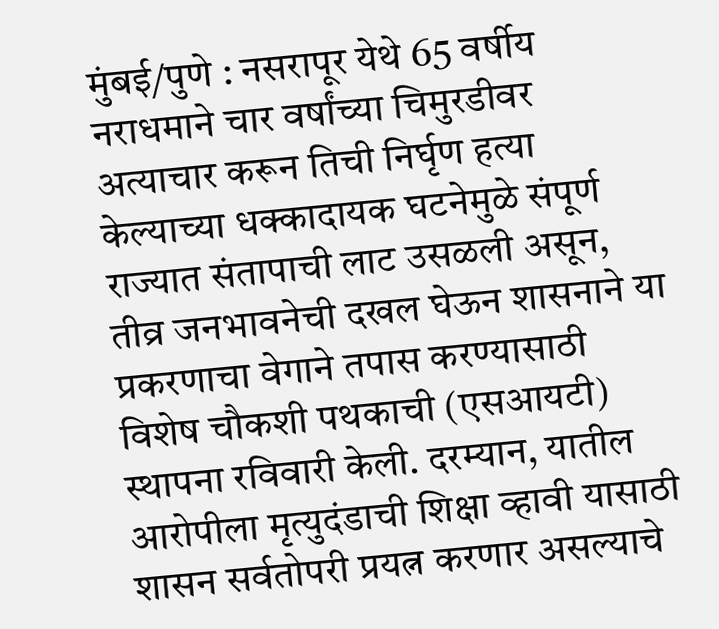मुंबई/पुणे : नसरापूर येथे 65 वर्षीय नराधमाने चार वर्षांच्या चिमुरडीवर अत्याचार करून तिची निर्घृण हत्या केल्याच्या धक्कादायक घटनेमुळे संपूर्ण राज्यात संतापाची लाट उसळली असून, तीव्र जनभावनेची दखल घेऊन शासनाने या प्रकरणाचा वेगाने तपास करण्यासाठी विशेष चौकशी पथकाची (एसआयटी) स्थापना रविवारी केली. दरम्यान, यातील आरोपीला मृत्युदंडाची शिक्षा व्हावी यासाठी शासन सर्वतोपरी प्रयत्न करणार असल्याचे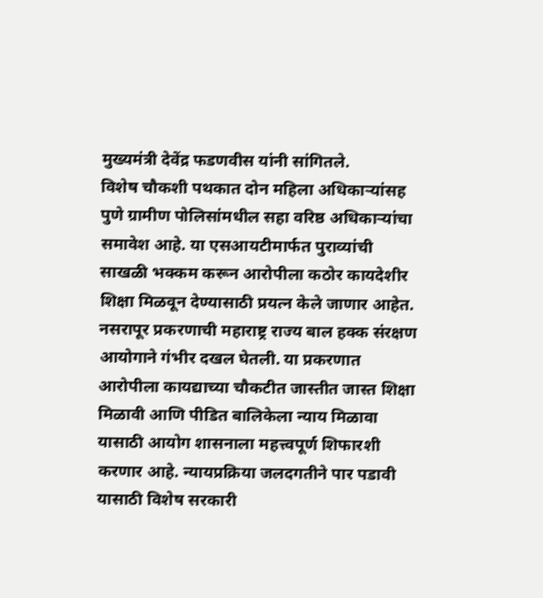मुख्यमंत्री देवेंद्र फडणवीस यांनी सांगितले.
विशेष चौकशी पथकात दोन महिला अधिकाऱ्यांसह पुणे ग्रामीण पोलिसांमधील सहा वरिष्ठ अधिकाऱ्यांचा समावेश आहे. या एसआयटीमार्फत पुराव्यांची साखळी भक्कम करून आरोपीला कठोर कायदेशीर शिक्षा मिळवून देण्यासाठी प्रयत्न केले जाणार आहेत.
नसरापूर प्रकरणाची महाराष्ट्र राज्य बाल हक्क संरक्षण आयोगाने गंभीर दखल घेतली. या प्रकरणात आरोपीला कायद्याच्या चौकटीत जास्तीत जास्त शिक्षा मिळावी आणि पीडित बालिकेला न्याय मिळावा यासाठी आयोग शासनाला महत्त्वपूर्ण शिफारशी करणार आहे. न्यायप्रक्रिया जलदगतीने पार पडावी यासाठी विशेष सरकारी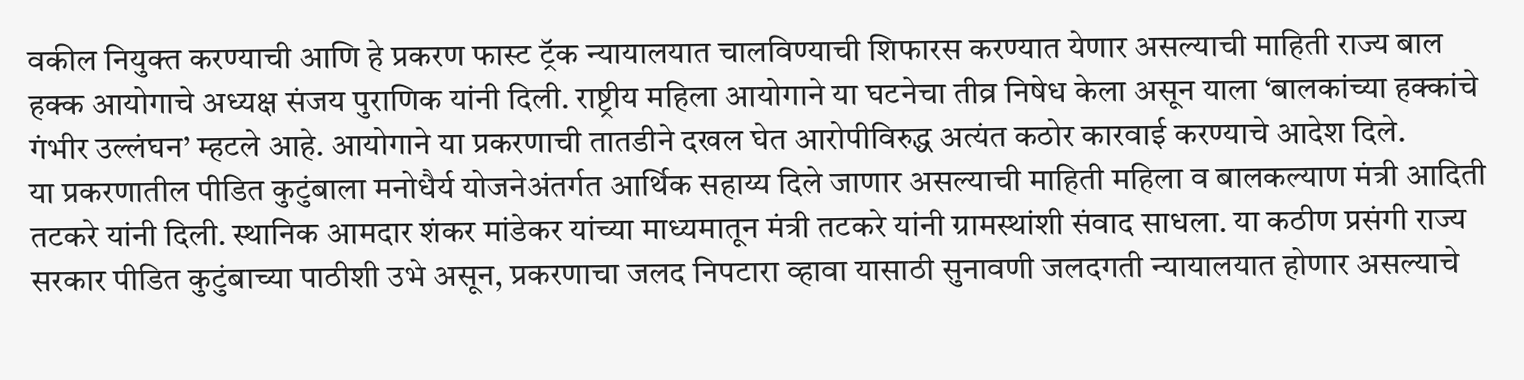वकील नियुक्त करण्याची आणि हे प्रकरण फास्ट ट्रॅक न्यायालयात चालविण्याची शिफारस करण्यात येणार असल्याची माहिती राज्य बाल हक्क आयोगाचे अध्यक्ष संजय पुराणिक यांनी दिली. राष्ट्रीय महिला आयोगाने या घटनेचा तीव्र निषेध केला असून याला ‘बालकांच्या हक्कांचे गंभीर उल्लंघन’ म्हटले आहे. आयोगाने या प्रकरणाची तातडीने दखल घेत आरोपीविरुद्ध अत्यंत कठोर कारवाई करण्याचे आदेश दिले.
या प्रकरणातील पीडित कुटुंबाला मनोधैर्य योजनेअंतर्गत आर्थिक सहाय्य दिले जाणार असल्याची माहिती महिला व बालकल्याण मंत्री आदिती तटकरे यांनी दिली. स्थानिक आमदार शंकर मांडेकर यांच्या माध्यमातून मंत्री तटकरे यांनी ग्रामस्थांशी संवाद साधला. या कठीण प्रसंगी राज्य सरकार पीडित कुटुंबाच्या पाठीशी उभे असून, प्रकरणाचा जलद निपटारा व्हावा यासाठी सुनावणी जलदगती न्यायालयात होणार असल्याचे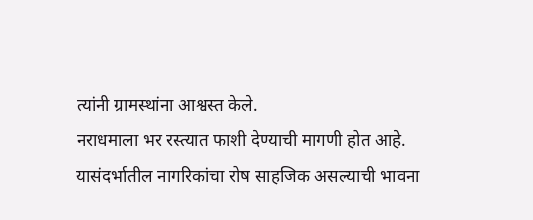त्यांनी ग्रामस्थांना आश्वस्त केले.
नराधमाला भर रस्त्यात फाशी देण्याची मागणी होत आहे. यासंदर्भातील नागरिकांचा रोष साहजिक असल्याची भावना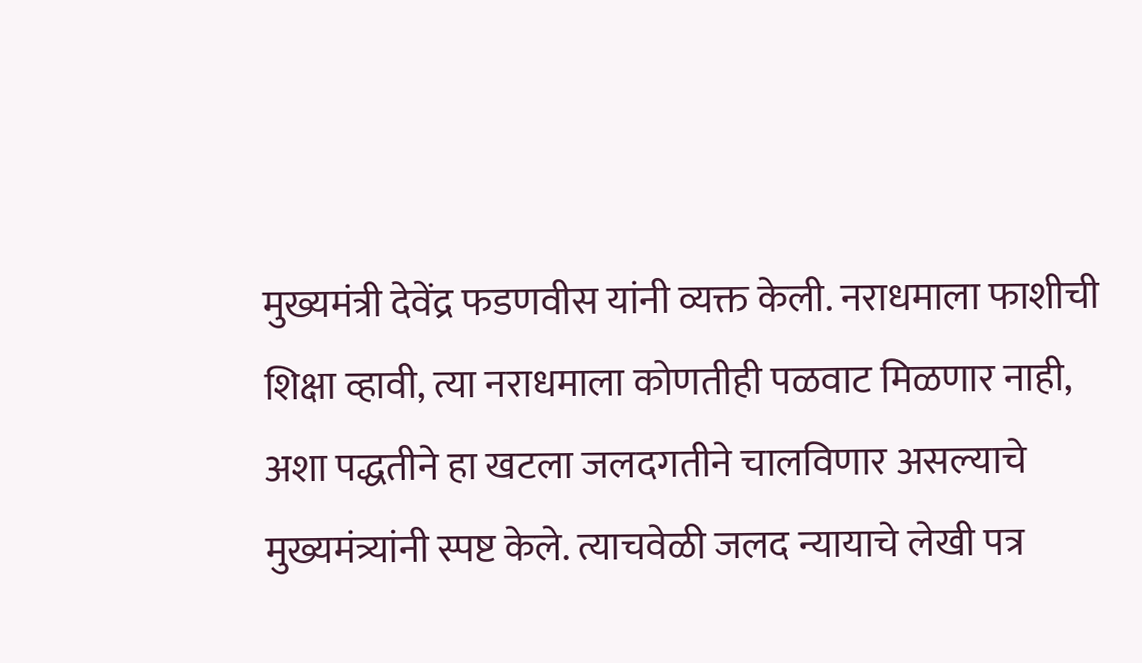मुख्यमंत्री देवेंद्र फडणवीस यांनी व्यक्त केली. नराधमाला फाशीची शिक्षा व्हावी, त्या नराधमाला कोणतीही पळवाट मिळणार नाही, अशा पद्धतीने हा खटला जलदगतीने चालविणार असल्याचे मुख्यमंत्र्यांनी स्पष्ट केले. त्याचवेळी जलद न्यायाचे लेखी पत्र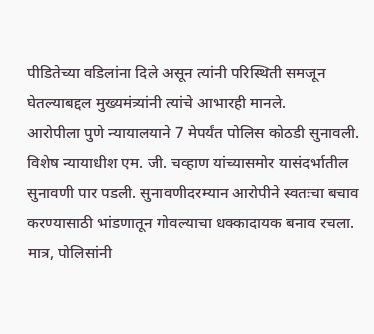पीडितेच्या वडिलांना दिले असून त्यांनी परिस्थिती समजून घेतल्याबद्दल मुख्यमंत्र्यांनी त्यांचे आभारही मानले.
आरोपीला पुणे न्यायालयाने 7 मेपर्यंत पोलिस कोठडी सुनावली. विशेष न्यायाधीश एम. जी. चव्हाण यांच्यासमोर यासंदर्भातील सुनावणी पार पडली. सुनावणीदरम्यान आरोपीने स्वतःचा बचाव करण्यासाठी भांडणातून गोवल्याचा धक्कादायक बनाव रचला. मात्र, पोलिसांनी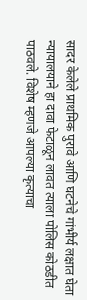सादर केलेले प्राथमिक पुरावे आणि घटनेचे गांभीर्य लक्षात घेता न्यायालयाने हा दावा फेटाळून लावत त्याला पोलिस कोठडीत पाठवले. विशेष म्हणजे आपल्या कृत्याचा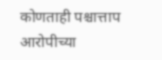कोणताही पश्चात्ताप आरोपीच्या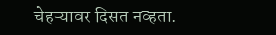चेहऱ्यावर दिसत नव्हता.